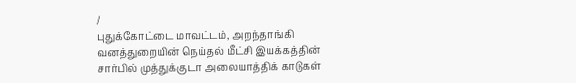/
புதுக்கோட்டை மாவட்டம், அறந்தாங்கி வனத்துறையின் நெய்தல் மீட்சி இயக்கத்தின் சார்பில் முத்துக்குடா அலையாத்திக் காடுகள்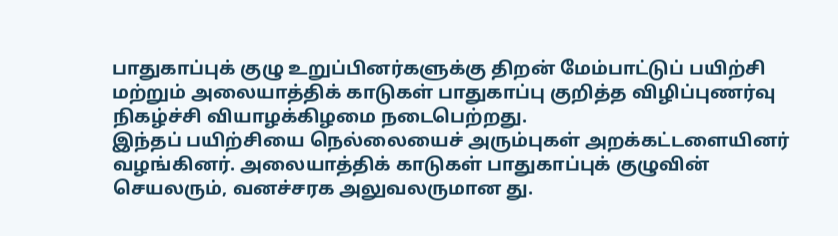பாதுகாப்புக் குழு உறுப்பினர்களுக்கு திறன் மேம்பாட்டுப் பயிற்சி மற்றும் அலையாத்திக் காடுகள் பாதுகாப்பு குறித்த விழிப்புணர்வு நிகழ்ச்சி வியாழக்கிழமை நடைபெற்றது.
இந்தப் பயிற்சியை நெல்லையைச் அரும்புகள் அறக்கட்டளையினர் வழங்கினர். அலையாத்திக் காடுகள் பாதுகாப்புக் குழுவின் செயலரும், வனச்சரக அலுவலருமான து.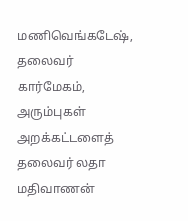மணிவெங்கடேஷ், தலைவர் கார்மேகம், அரும்புகள் அறக்கட்டளைத் தலைவர் லதா மதிவாணன்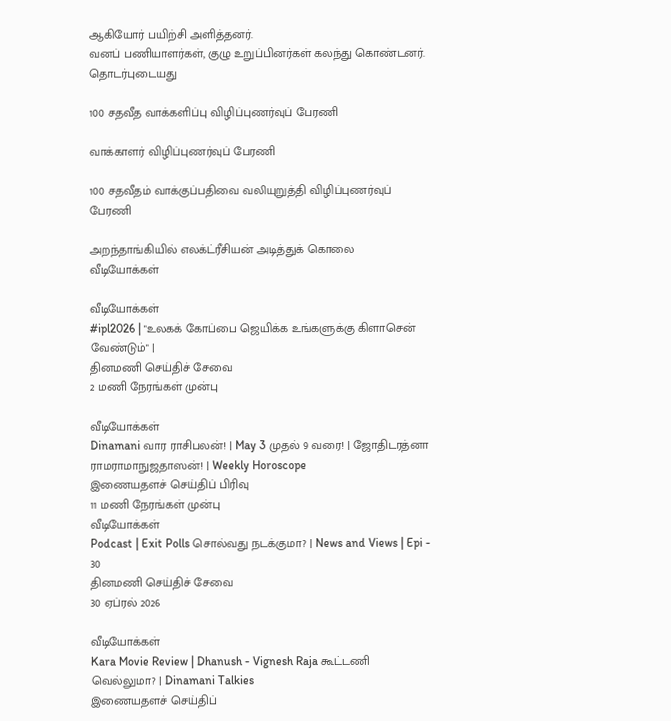ஆகியோர் பயிற்சி அளித்தனர்.
வனப் பணியாளர்கள், குழு உறுப்பினர்கள் கலந்து கொண்டனர்.
தொடர்புடையது

100 சதவீத வாக்களிப்பு விழிப்புணர்வுப் பேரணி

வாக்காளர் விழிப்புணர்வுப் பேரணி

100 சதவீதம் வாக்குப்பதிவை வலியுறுத்தி விழிப்புணர்வுப் பேரணி

அறந்தாங்கியில் எலக்ட்ரீசியன் அடித்துக் கொலை
வீடியோக்கள்

வீடியோக்கள்
#ipl2026 | "உலகக் கோப்பை ஜெயிக்க உங்களுக்கு கிளாசென் வேண்டும்" |
தினமணி செய்திச் சேவை
2 மணி நேரங்கள் முன்பு

வீடியோக்கள்
Dinamani வார ராசிபலன்! | May 3 முதல் 9 வரை! | ஜோதிடரத்னா ராமராமாநுஜதாஸன்! | Weekly Horoscope
இணையதளச் செய்திப் பிரிவு
11 மணி நேரங்கள் முன்பு
வீடியோக்கள்
Podcast | Exit Polls சொல்வது நடக்குமா? | News and Views | Epi - 30
தினமணி செய்திச் சேவை
30 ஏப்ரல் 2026

வீடியோக்கள்
Kara Movie Review | Dhanush - Vignesh Raja கூட்டணி வெல்லுமா? | Dinamani Talkies
இணையதளச் செய்திப்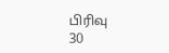பிரிவு
30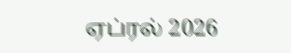ஏப்ரல் 2026